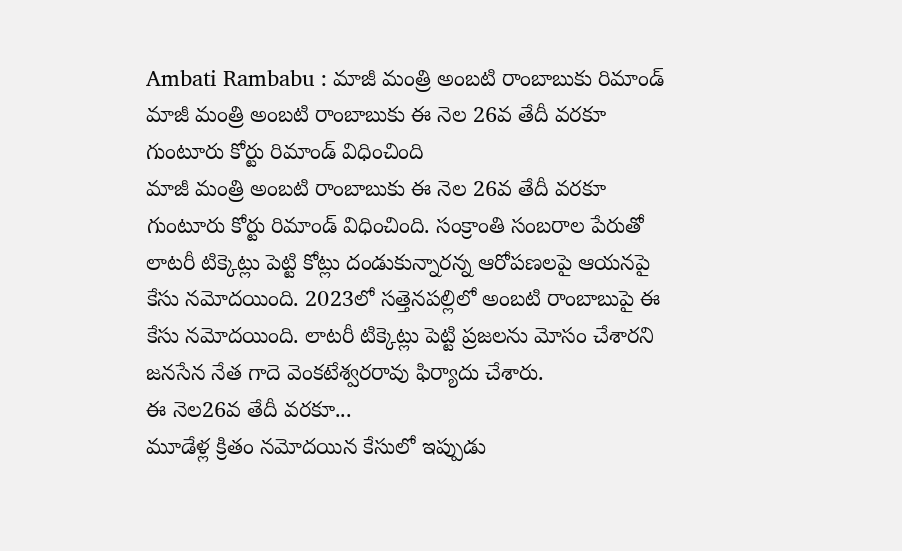Ambati Rambabu : మాజీ మంత్రి అంబటి రాంబాబుకు రిమాండ్
మాజీ మంత్రి అంబటి రాంబాబుకు ఈ నెల 26వ తేదీ వరకూ గుంటూరు కోర్టు రిమాండ్ విధించింది
మాజీ మంత్రి అంబటి రాంబాబుకు ఈ నెల 26వ తేదీ వరకూ గుంటూరు కోర్టు రిమాండ్ విధించింది. సంక్రాంతి సంబరాల పేరుతో లాటరీ టిక్కెట్లు పెట్టి కోట్లు దండుకున్నారన్న ఆరోపణలపై ఆయనపై కేసు నమోదయింది. 2023లో సత్తెనపల్లిలో అంబటి రాంబాబుపై ఈ కేసు నమోదయింది. లాటరీ టిక్కెట్లు పెట్టి ప్రజలను మోసం చేశారని జనసేన నేత గాదె వెంకటేశ్వరరావు ఫిర్యాదు చేశారు.
ఈ నెల26వ తేదీ వరకూ...
మూడేళ్ల క్రితం నమోదయిన కేసులో ఇప్పుడు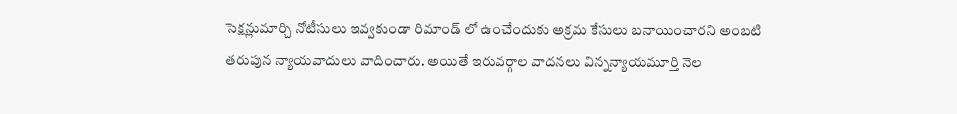సెక్షన్లుమార్చి నోటీసులు ఇవ్వకుండా రిమాండ్ లో ఉంచేందుకు అక్రమ కేసులు బనాయించారని అంబటి తరుపున న్యాయవాదులు వాదించారు. అయితే ఇరువర్గాల వాదనలు విన్నన్యాయమూర్తి నెల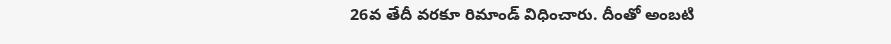26వ తేదీ వరకూ రిమాండ్ విధించారు. దీంతో అంబటి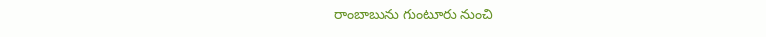రాంబాబును గుంటూరు నుంచి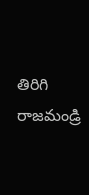తిరిగి రాజమండ్రి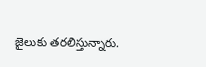జైలుకు తరలిస్తున్నారు.